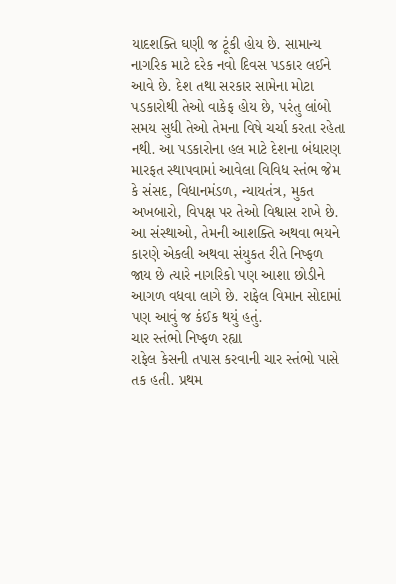યાદશક્તિ ઘણી જ ટૂંકી હોય છે. સામાન્ય નાગરિક માટે દરેક નવો દિવસ પડકાર લઈને આવે છે. દેશ તથા સરકાર સામેના મોટા પડકારોથી તેઓ વાકેફ હોય છે, પરંતુ લાંબો સમય સુધી તેઓ તેમના વિષે ચર્ચા કરતા રહેતા નથી. આ પડકારોના હલ માટે દેશના બંધારણ મારફત સ્થાપવામાં આવેલા વિવિધ સ્તંભ જેમ કે સંસદ, વિધાનમંડળ, ન્યાયતંત્ર, મુકત અખબારો, વિપક્ષ પર તેઓ વિશ્વાસ રાખે છે. આ સંસ્થાઓ, તેમની આશક્તિ અથવા ભયને કારણે એકલી અથવા સંયુકત રીતે નિષ્ફળ જાય છે ત્યારે નાગરિકો પણ આશા છોડીને આગળ વધવા લાગે છે. રાફેલ વિમાન સોદામાં પણ આવું જ કંઈક થયું હતું.
ચાર સ્તંભો નિષ્ફળ રહ્યા
રાફેલ કેસની તપાસ કરવાની ચાર સ્તંભો પાસે તક હતી. પ્રથમ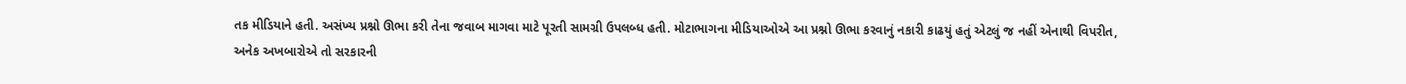તક મીડિયાને હતી. અસંખ્ય પ્રશ્નો ઊભા કરી તેના જવાબ માગવા માટે પૂરતી સામગ્રી ઉપલબ્ધ હતી. મોટાભાગના મીડિયાઓએ આ પ્રશ્નો ઊભા કરવાનું નકારી કાઢયું હતું એટલું જ નહીં એનાથી વિપરીત, અનેક અખબારોએ તો સરકારની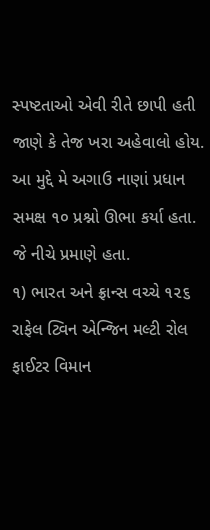સ્પષ્ટતાઓ એવી રીતે છાપી હતી જાણે કે તેજ ખરા અહેવાલો હોય. આ મુદ્દે મે અગાઉ નાણાં પ્રધાન સમક્ષ ૧૦ પ્રશ્નો ઊભા કર્યા હતા. જે નીચે પ્રમાણે હતા.
૧) ભારત અને ફ્રાન્સ વચ્ચે ૧૨૬ રાફેલ ટ્વિન એન્જિન મલ્ટી રોલ ફાઈટર વિમાન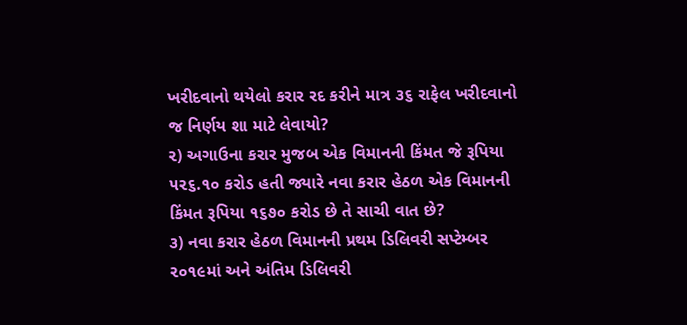ખરીદવાનો થયેલો કરાર રદ કરીને માત્ર ૩૬ રાફેલ ખરીદવાનો જ નિર્ણય શા માટે લેવાયો?
૨) અગાઉના કરાર મુજબ એક વિમાનની કિંમત જે રૂપિયા ૫૨૬.૧૦ કરોડ હતી જ્યારે નવા કરાર હેઠળ એક વિમાનની કિંમત રૂપિયા ૧૬૭૦ કરોડ છે તે સાચી વાત છે?
૩) નવા કરાર હેઠળ વિમાનની પ્રથમ ડિલિવરી સપ્ટેમ્બર ૨૦૧૯માં અને અંતિમ ડિલિવરી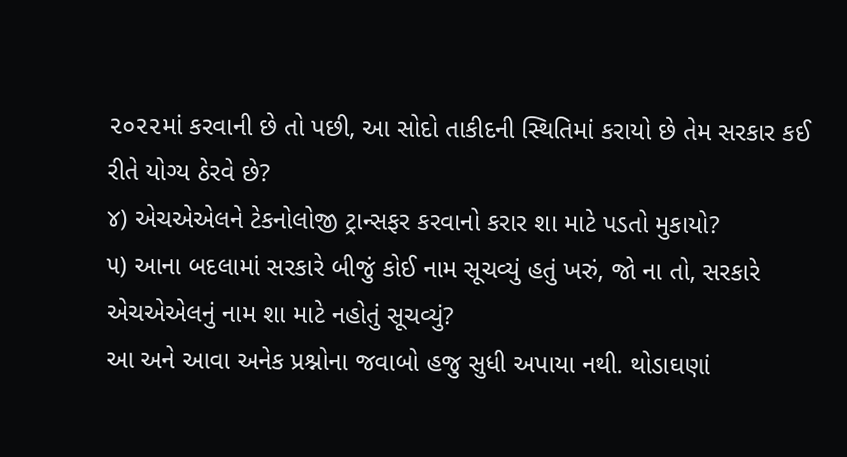૨૦૨૨માં કરવાની છે તો પછી, આ સોદો તાકીદની સ્થિતિમાં કરાયો છે તેમ સરકાર કઈ રીતે યોગ્ય ઠેરવે છે?
૪) એચએએલને ટેકનોલોજી ટ્રાન્સફર કરવાનો કરાર શા માટે પડતો મુકાયો?
૫) આના બદલામાં સરકારે બીજું કોઈ નામ સૂચવ્યું હતું ખરું, જો ના તો, સરકારે એચએએલનું નામ શા માટે નહોતું સૂચવ્યું?
આ અને આવા અનેક પ્રશ્નોના જવાબો હજુ સુધી અપાયા નથી. થોડાઘણાં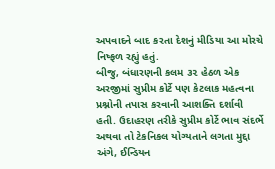અપવાદને બાદ કરતા દેશનું મીડિયા આ મોરચે નિષ્ફળ રહ્યું હતું.
બીજુ, બંધારણની કલમ ૩૨ હેઠળ એક અરજીમાં સુપ્રીમ કોર્ટે પણ કેટલાક મહત્વના પ્રશ્નોની તપાસ કરવાની આશક્તિ દર્શાવી હતી. ઉદાહરણ તરીકે સુપ્રીમ કોર્ટે ભાવ સંદર્ભે અથવા તો ટેકનિકલ યોગ્યતાને લગતા મુદ્દા અંગે, ઈન્ડિયન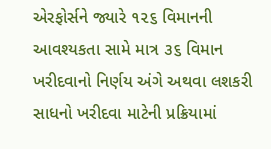એરફોર્સને જ્યારે ૧૨૬ વિમાનની આવશ્યકતા સામે માત્ર ૩૬ વિમાન ખરીદવાનો નિર્ણય અંગે અથવા લશકરી સાધનો ખરીદવા માટેની પ્રક્રિયામાં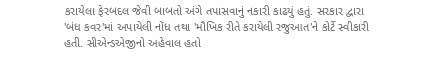કરાયેલા ફેરબદલ જેવી બાબતો અંગે તપાસવાનું નકારી કાઢયું હતું. સરકાર દ્વારા 'બંધ કવર'માં અપાયેલી નોંધ તથા 'મૌખિક રીતે કરાયેલી રજુઆત'ને કોર્ટે સ્વીકારી હતી. સીએન્ડએજીનો અહેવાલ હતો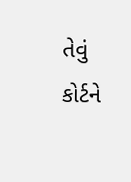તેવું કોર્ટને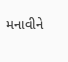મનાવીને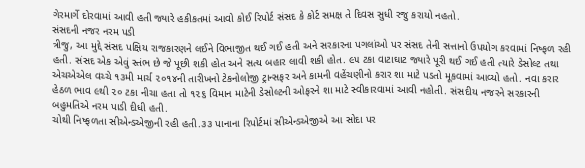ગેરમાર્ગે દોરવામાં આવી હતી જ્યારે હકીકતમાં આવો કોઈ રિપોર્ટ સંસદ કે કોર્ટ સમક્ષ તે દિવસ સુધી રજુ કરાયો નહતો.
સંસદની નજર નરમ પડી
ત્રીજુ, આ મુદ્દે સંસદ પક્ષિય રાજકારણને લઈને વિભાજીત થઈ ગઈ હતી અને સરકારના પગલાંઓ પર સંસદ તેની સત્તાનો ઉપયોગ કરવામાં નિષ્ફળ રહી હતી. સંસદ એક એવું સ્તંભ છે જે પૂછી શકી હોત અને સત્ય બહાર લાવી શકી હોત. ૯૫ ટકા વાટાઘાટ જ્યારે પૂરી થઈ ગઈ હતી ત્યારે ડેસોલ્ટ તથા એચએએલ વચ્ચે ૧૩મી માર્ચ ૨૦૧૪ની તારીખનો ટેકનોલોજી ટ્રાન્સફર અને કામની વહેંચણીનો કરાર શા માટે પડતો મૂકવામાં આવ્યો હતો. નવા કરાર હેઠળ ભાવ ૯થી ૨૦ ટકા નીચા હતા તો ૧૨૬ વિમાન માટેની ડેસોલ્ટની ઓફરને શા માટે સ્વીકારવામાં આવી નહોતી. સંસદીય નજરને સરકારની બહુમતિએ નરમ પાડી દીધી હતી.
ચોથી નિષ્ફળતા સીએન્ડએજીની રહી હતી.૩૩ પાનાના રિપોર્ટમાં સીએન્ડએજીએ આ સોદા પર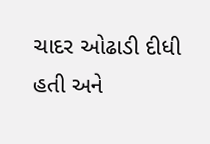ચાદર ઓઢાડી દીધી હતી અને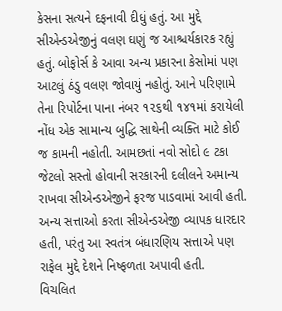કેસના સત્યને દફનાવી દીધું હતું. આ મુદ્દે સીએન્ડએજીનું વલણ ઘણું જ આશ્ચર્યકારક રહ્યું હતું. બોફોર્સ કે આવા અન્ય પ્રકારના કેસોમાં પણ આટલું ઠંડુ વલણ જોવાયું નહોતું. આને પરિણામે તેના રિપોર્ટના પાના નંબર ૧૨૬થી ૧૪૧માં કરાયેલી નોંધ એક સામાન્ય બુદ્ધિ સાથેની વ્યક્તિ માટે કોઈ જ કામની નહોતી. આમછતાં નવો સોદો ૯ ટકા જેટલો સસ્તો હોવાની સરકારની દલીલને અમાન્ય રાખવા સીએન્ડએજીને ફરજ પાડવામાં આવી હતી. અન્ય સત્તાઓ કરતા સીએન્ડએજી વ્યાપક ધારદાર હતી, પરંતુ આ સ્વતંત્ર બંધારણિય સત્તાએ પણ રાફેલ મુદ્દે દેશને નિષ્ફળતા અપાવી હતી.
વિચલિત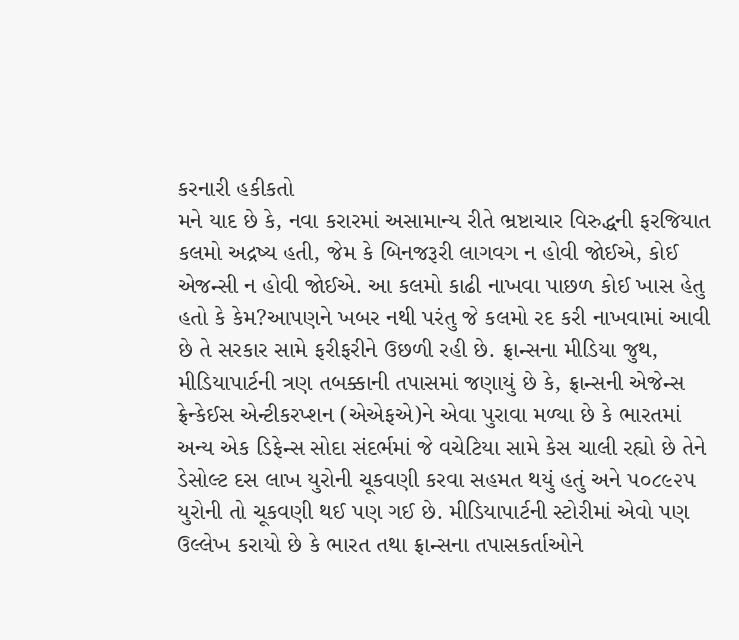કરનારી હકીકતો
મને યાદ છે કે, નવા કરારમાં અસામાન્ય રીતે ભ્રષ્ટાચાર વિરુદ્ધની ફરજિયાત કલમો અદ્રષ્ય હતી, જેમ કે બિનજરૂરી લાગવગ ન હોવી જોઈએ, કોઈ એજન્સી ન હોવી જોઈએ. આ કલમો કાઢી નાખવા પાછળ કોઈ ખાસ હેતુ હતો કે કેમ?આપણને ખબર નથી પરંતુ જે કલમો રદ કરી નાખવામાં આવી છે તે સરકાર સામે ફરીફરીને ઉછળી રહી છે. ફ્રાન્સના મીડિયા જુથ, મીડિયાપાર્ટની ત્રણ તબક્કાની તપાસમાં જણાયું છે કે, ફ્રાન્સની એજેન્સ ફ્રેન્કેઈસ એન્ટીકરપ્શન (એએફએ)ને એવા પુરાવા મળ્યા છે કે ભારતમાં અન્ય એક ડિફેન્સ સોદા સંદર્ભમાં જે વચેટિયા સામે કેસ ચાલી રહ્યો છે તેને ડેસોલ્ટ દસ લાખ યુરોની ચૂકવણી કરવા સહમત થયું હતું અને ૫૦૮૯૨૫ યુરોની તો ચૂકવણી થઈ પણ ગઈ છે. મીડિયાપાર્ટની સ્ટોરીમાં એવો પણ ઉલ્લેખ કરાયો છે કે ભારત તથા ફ્રાન્સના તપાસકર્તાઓને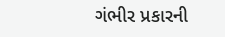ગંભીર પ્રકારની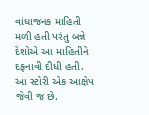વાંધાજનક માહિતી મળી હતી પરંતુ બન્ને દેશોએ આ માહિતીને દફનાવી દીધી હતી.
આ સ્ટોરી એક આક્ષેપ જેવી જ છે.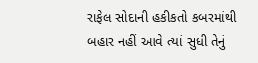રાફેલ સોદાની હકીકતો કબરમાંથી બહાર નહીં આવે ત્યાં સુધી તેનું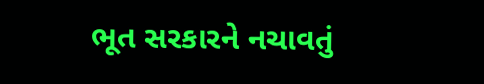ભૂત સરકારને નચાવતું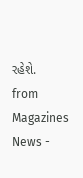રહેશે.
from Magazines News -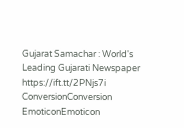Gujarat Samachar : World's Leading Gujarati Newspaper https://ift.tt/2PNjs7i
ConversionConversion EmoticonEmoticon